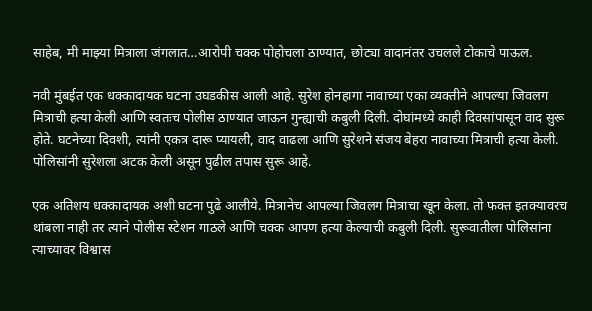साहेब, मी माझ्या मित्राला जंगलात…आरोपी चक्क पोहोचला ठाण्यात, छोट्या वादानंतर उचलले टोकाचे पाऊल.

नवी मुंबईत एक धक्कादायक घटना उघडकीस आली आहे. सुरेश होनहागा नावाच्या एका व्यक्तीने आपल्या जिवलग मित्राची हत्या केली आणि स्वतःच पोलीस ठाण्यात जाऊन गुन्ह्याची कबुली दिली. दोघांमध्ये काही दिवसांपासून वाद सुरू होते. घटनेच्या दिवशी, त्यांनी एकत्र दारू प्यायली, वाद वाढला आणि सुरेशने संजय बेहरा नावाच्या मित्राची हत्या केली. पोलिसांनी सुरेशला अटक केली असून पुढील तपास सुरू आहे.

एक अतिशय धक्कादायक अशी घटना पुढे आलीये. मित्रानेच आपल्या जिवलग मित्राचा खून केला. तो फक्त इतक्यावरच थांबला नाही तर त्याने पोलीस स्टेशन गाठले आणि चक्क आपण हत्या केल्याची कबुली दिली. सुरूवातीला पोलिसांना त्याच्यावर विश्वास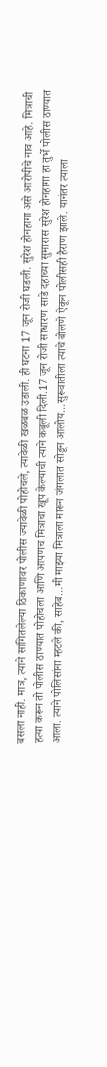बसला नाही. मात्र, त्याने सांगितलेल्या ठिकाणावर पोलीस ज्यावेळी पोहोचले, त्यावेळी खळबळ उडाली. ही घटना 17 जून रोजी घडली. सुरेश होनहागा असे आरोपीचे नाव आहे. मित्राची हत्या करून तो पोलीस ठाण्यात पोहोचला आणि आपणच मित्राचा खूप केल्याची त्याने कबूली दिली.17 जून रोजी साधारण साडे दहाच्या सुमारास सुरेश होनहागा हा तुर्भे पोलीस ठाण्यात आला. त्याने पोलिसांना म्हटले की, साहेब…मी माझ्या मित्राला मारून जंगलात सोडून आलोय…सुरूवातीला त्याचे बोलणे ऐकून पोलीसही हैराण झाले. यानंतर त्याला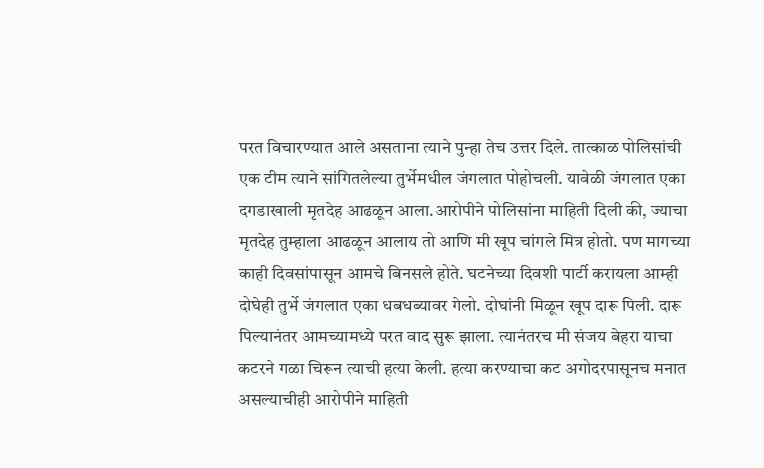परत विचारण्यात आले असताना त्याने पुन्हा तेच उत्तर दिले. तात्काळ पोलिसांची एक टीम त्याने सांगितलेल्या तुर्भेमधील जंगलात पोहोचली. यावेळी जंगलात एका दगडाखाली मृतदेह आढळून आला.आरोपीने पोलिसांना माहिती दिली की, ज्याचा मृतदेह तुम्हाला आढळून आलाय तो आणि मी खूप चांगले मित्र होतो. पण मागच्या काही दिवसांपासून आमचे बिनसले होते. घटनेच्या दिवशी पार्टी करायला आम्ही दोघेही तुर्भे जंगलात एका धबधब्यावर गेलो. दोघांनी मिळून खूप दारू पिली. दारू पिल्यानंतर आमच्यामध्ये परत वाद सुरू झाला. त्यानंतरच मी संजय बेहरा याचा कटरने गळा चिरून त्याची हत्या केली. हत्या करण्याचा कट अगोदरपासूनच मनात असल्याचीही आरोपीने माहिती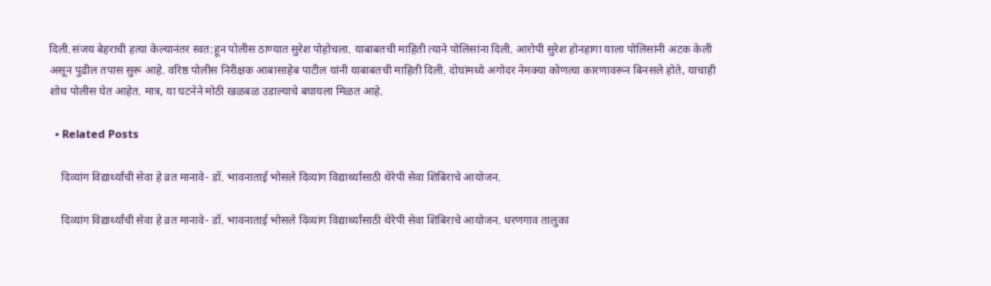दिली.संजय बेहराची हत्या केल्यानंतर स्वत:हून पोलीस ठाण्यात सुरेश पोहोचला. याबाबतची माहिती त्याने पोलिसांना दिली. आरोपी सुरेश होनहागा याला पोलिसांनी अटक केली असून पुढील तपास सुरू आहे. वरिष्ठ पोलीस निरीक्षक आबासाहेब पाटील यांनी याबाबतची माहिती दिली. दोघांमध्ये अगोदर नेमक्या कोणत्या कारणावरून बिनसले होते, याचाही शोध पोलीस घेत आहेत. मात्र, या घटनेने मोठी खळबळ उडाल्याचे बघायला मिळत आहे.

  • Related Posts

    दिव्यांग विद्यार्थ्यांची सेवा हे व्रत मानावे- डॉ. भावनाताई भोसले दिव्यांग विद्यार्थ्यांसाठी थेरेपी सेवा शिबिराचे आयोजन.

    दिव्यांग विद्यार्थ्यांची सेवा हे व्रत मानावे- डॉ. भावनाताई भोसले दिव्यांग विद्यार्थ्यांसाठी थेरेपी सेवा शिबिराचे आयोजन. धरणगाव तालुका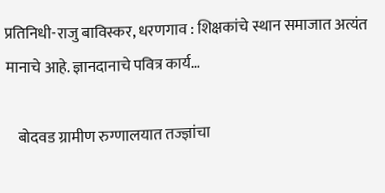प्रतिनिधी-राजु बाविस्कर, धरणगाव : शिक्षकांचे स्थान समाजात अत्यंत मानाचे आहे. ज्ञानदानाचे पवित्र कार्य…

    बोदवड ग्रामीण रुग्णालयात तज्ज्ञांचा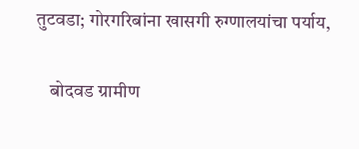तुटवडा; गोरगरिबांना खासगी रुग्णालयांचा पर्याय,

    बोदवड ग्रामीण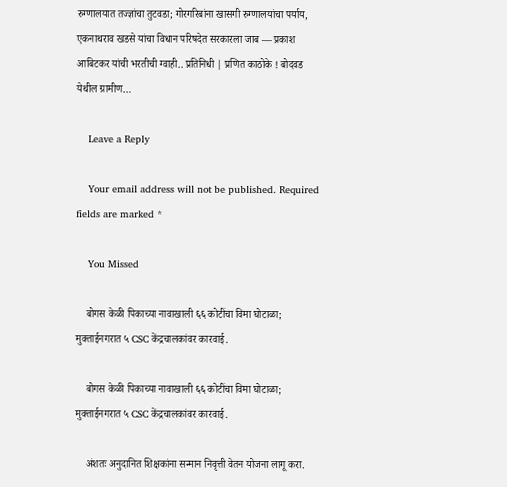रुग्णालयात तज्ज्ञांचा तुटवडा; गोरगरिबांना खासगी रुग्णालयांचा पर्याय, एकनाथराव खडसे यांचा विधान परिषदेत सरकारला जाब — प्रकाश आबिटकर यांची भरतीची ग्वाही.. प्रतिनिधी | प्रणित काठोके ! बोदवड येथील ग्रामीण…

    Leave a Reply

    Your email address will not be published. Required fields are marked *

    You Missed

    बोगस केळी पिकाच्या नावाखाली ६६ कोटींचा विमा घोटाळा; मुक्ताईनगरात ५ CSC केंद्रचालकांवर कारवाई.

    बोगस केळी पिकाच्या नावाखाली ६६ कोटींचा विमा घोटाळा; मुक्ताईनगरात ५ CSC केंद्रचालकांवर कारवाई.

    अंशतः अनुदानित शिक्षकांना सन्मान निवृत्ती वेतन योजना लागू करा.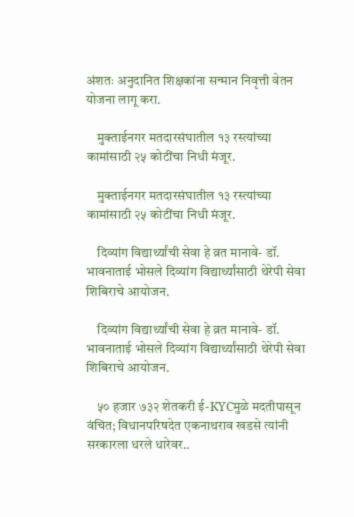अंशतः अनुदानित शिक्षकांना सन्मान निवृत्ती वेतन योजना लागू करा.

    मुक्ताईनगर मतदारसंघातील १३ रस्त्यांच्या कामांसाठी २५ कोटींचा निधी मंजूर.

    मुक्ताईनगर मतदारसंघातील १३ रस्त्यांच्या कामांसाठी २५ कोटींचा निधी मंजूर.

    दिव्यांग विद्यार्थ्यांची सेवा हे व्रत मानावे- डॉ. भावनाताई भोसले दिव्यांग विद्यार्थ्यांसाठी थेरेपी सेवा शिबिराचे आयोजन.

    दिव्यांग विद्यार्थ्यांची सेवा हे व्रत मानावे- डॉ. भावनाताई भोसले दिव्यांग विद्यार्थ्यांसाठी थेरेपी सेवा शिबिराचे आयोजन.

    ५० हजार ७३२ शेतकरी ई-KYCमुळे मदतीपासून वंचित; विधानपरिषदेत एकनाथराव खडसे त्यांनी सरकारला धरले धारेवर..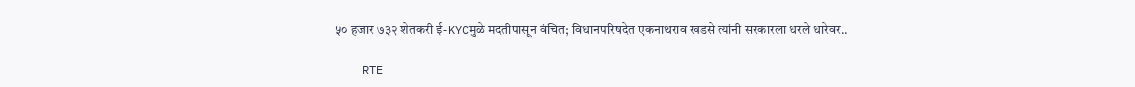५० हजार ७३२ शेतकरी ई-KYCमुळे मदतीपासून वंचित; विधानपरिषदेत एकनाथराव खडसे त्यांनी सरकारला धरले धारेवर..

    RTE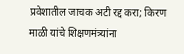प्रवेशातील जाचक अटी रद्द करा; किरण माळी यांचे शिक्षणमंत्र्यांना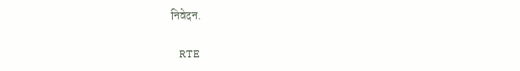निवेदन.

    RTE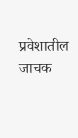प्रवेशातील जाचक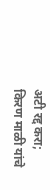अटी रद्द करा; किरण माळी यांचे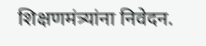शिक्षणमंत्र्यांना निवेदन.